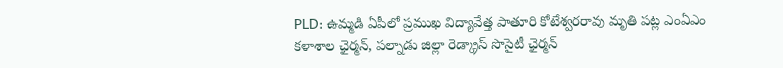PLD: ఉమ్మడి ఏపీలో ప్రముఖ విద్యావేత్త పాతూరి కోటేశ్వరరావు మృతి పట్ల ఎంఏఎం కళాశాల ఛైర్మన్, పల్నాడు జిల్లా రెడ్క్రాస్ సొసైటీ ఛైర్మన్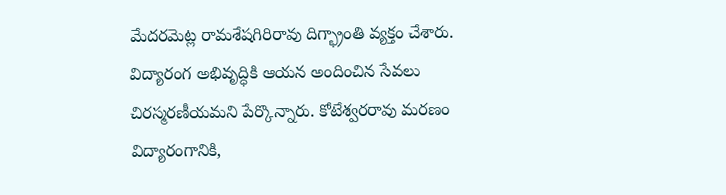మేదరమెట్ల రామశేషగిరిరావు దిగ్భ్రాంతి వ్యక్తం చేశారు. విద్యారంగ అభివృద్ధికి ఆయన అందించిన సేవలు చిరస్మరణీయమని పేర్కొన్నారు. కోటేశ్వరరావు మరణం విద్యారంగానికి,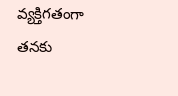వ్యక్తిగతంగా తనకు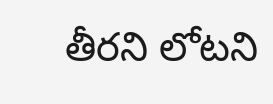తీరని లోటని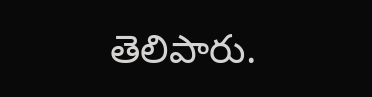తెలిపారు.